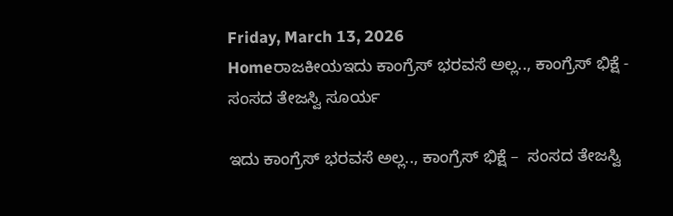Friday, March 13, 2026
Homeರಾಜಕೀಯಇದು ಕಾಂಗ್ರೆಸ್ ಭರವಸೆ ಅಲ್ಲ.., ಕಾಂಗ್ರೆಸ್ ಭಿಕ್ಷೆ -  ಸಂಸದ ತೇಜಸ್ವಿ ಸೂರ್ಯ

ಇದು ಕಾಂಗ್ರೆಸ್ ಭರವಸೆ ಅಲ್ಲ.., ಕಾಂಗ್ರೆಸ್ ಭಿಕ್ಷೆ –  ಸಂಸದ ತೇಜಸ್ವಿ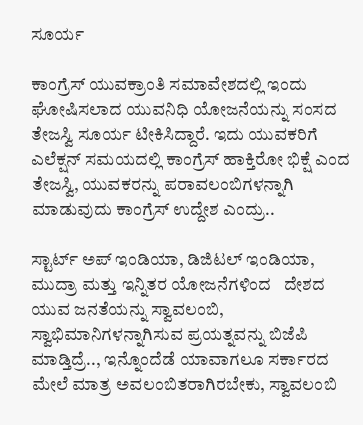ಸೂರ್ಯ

ಕಾಂಗ್ರೆಸ್ ಯುವಕ್ರಾಂತಿ ಸಮಾವೇಶದಲ್ಲಿ ಇಂದು ಘೋಷಿಸಲಾದ ಯುವನಿಧಿ ಯೋಜನೆಯನ್ನು ಸಂಸದ ತೇಜಸ್ವಿ ಸೂರ್ಯ ಟೀಕಿಸಿದ್ದಾರೆ. ಇದು ಯುವಕರಿಗೆ ಎಲೆಕ್ಷನ್ ಸಮಯದಲ್ಲಿ ಕಾಂಗ್ರೆಸ್ ಹಾಕ್ತಿರೋ ಭಿಕ್ಷೆ ಎಂದ ತೇಜಸ್ವಿ, ಯುವಕರನ್ನು ಪರಾವಲಂಬಿಗಳನ್ನಾಗಿ ಮಾಡುವುದು ಕಾಂಗ್ರೆಸ್ ಉದ್ದೇಶ ಎಂದ್ರು..

ಸ್ಟಾರ್ಟ್ ಅಪ್ ಇಂಡಿಯಾ, ಡಿಜಿಟಲ್ ಇಂಡಿಯಾ, ಮುದ್ರಾ ಮತ್ತು ಇನ್ನಿತರ ಯೋಜನೆಗಳಿಂದ   ದೇಶದ ಯುವ ಜನತೆಯನ್ನು ಸ್ವಾವಲಂಬಿ, ಸ್ವಾಭಿಮಾನಿಗಳನ್ನಾಗಿಸುವ ಪ್ರಯತ್ನವನ್ನು ಬಿಜೆಪಿ ಮಾಡ್ತಿದ್ರೆ.., ಇನ್ನೊಂದೆಡೆ ಯಾವಾಗಲೂ ಸರ್ಕಾರದ ಮೇಲೆ ಮಾತ್ರ ಅವಲಂಬಿತರಾಗಿರಬೇಕು, ಸ್ವಾವಲಂಬಿ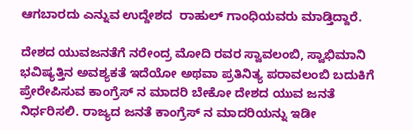ಆಗಬಾರದು ಎನ್ನುವ ಉದ್ದೇಶದ  ರಾಹುಲ್ ಗಾಂಧಿಯವರು ಮಾಡ್ತಿದ್ದಾರೆ.

ದೇಶದ ಯುವಜನತೆಗೆ ನರೇಂದ್ರ ಮೋದಿ ರವರ ಸ್ವಾವಲಂಬಿ, ಸ್ವಾಭಿಮಾನಿ ಭವಿಷ್ಯತ್ತಿನ ಅವಶ್ಯಕತೆ ಇದೆಯೋ ಅಥವಾ ಪ್ರತಿನಿತ್ಯ ಪರಾವಲಂಬಿ ಬದುಕಿಗೆ ಪ್ರೇರೇಪಿಸುವ ಕಾಂಗ್ರೆಸ್ ನ ಮಾದರಿ ಬೇಕೋ ದೇಶದ ಯುವ ಜನತೆ ನಿರ್ಧರಿಸಲಿ. ರಾಜ್ಯದ ಜನತೆ ಕಾಂಗ್ರೆಸ್ ನ ಮಾದರಿಯನ್ನು ಇಡೀ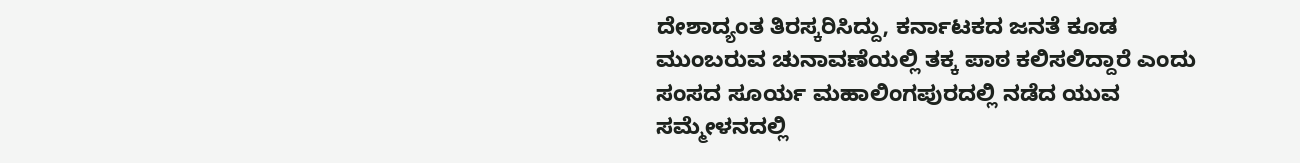ದೇಶಾದ್ಯಂತ ತಿರಸ್ಕರಿಸಿದ್ದು, ಕರ್ನಾಟಕದ ಜನತೆ ಕೂಡ ಮುಂಬರುವ ಚುನಾವಣೆಯಲ್ಲಿ ತಕ್ಕ ಪಾಠ ಕಲಿಸಲಿದ್ದಾರೆ ಎಂದು ಸಂಸದ ಸೂರ್ಯ ಮಹಾಲಿಂಗಪುರದಲ್ಲಿ ನಡೆದ ಯುವ ಸಮ್ಮೇಳನದಲ್ಲಿ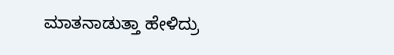ಮಾತನಾಡುತ್ತಾ ಹೇಳಿದ್ರು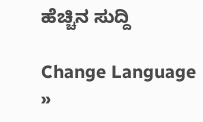ಹೆಚ್ಚಿನ ಸುದ್ದಿ

Change Language »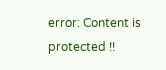error: Content is protected !!